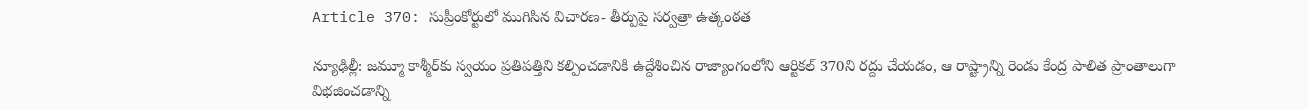Article 370: సుప్రీంకోర్టులో ముగిసిన విచారణ- తీర్పుపై సర్వత్రా ఉత్కంఠత

న్యూఢిల్లీ: జమ్మూ కాశ్మీర్‌కు స్వయం ప్రతిపత్తిని కల్పించడానికి ఉద్దేశించిన రాజ్యాంగంలోని ఆర్టికల్ 370ని రద్దు చేయడం, ఆ రాష్ట్రాన్ని రెండు కేంద్ర పాలిత ప్రాంతాలుగా విభజించడాన్ని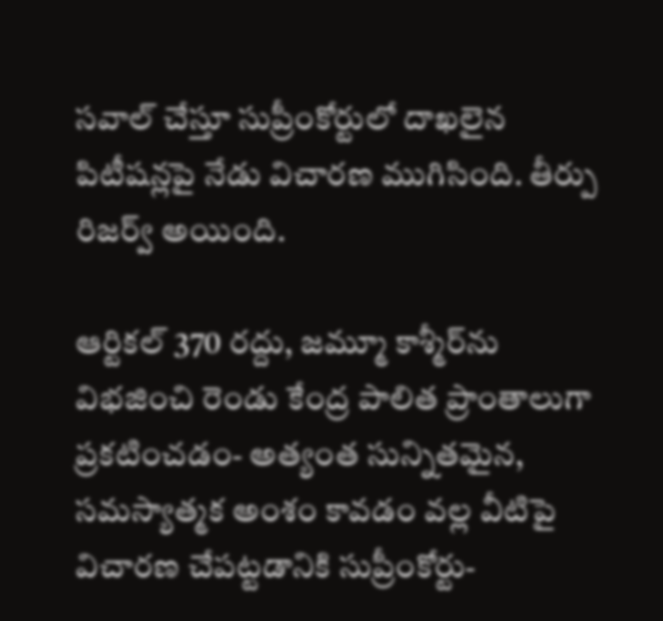సవాల్ చేస్తూ సుప్రీంకోర్టులో దాఖలైన పిటీషన్లపై నేడు విచారణ ముగిసింది. తీర్పు రిజర్వ్ అయింది.

ఆర్టికల్ 370 రద్దు, జమ్మూ కాశ్మీర్‌ను విభజించి రెండు కేంద్ర పాలిత ప్రాంతాలుగా ప్రకటించడం- అత్యంత సున్నితమైన, సమస్యాత్మక అంశం కావడం వల్ల వీటిపై విచారణ చేపట్టడానికి సుప్రీంకోర్టు-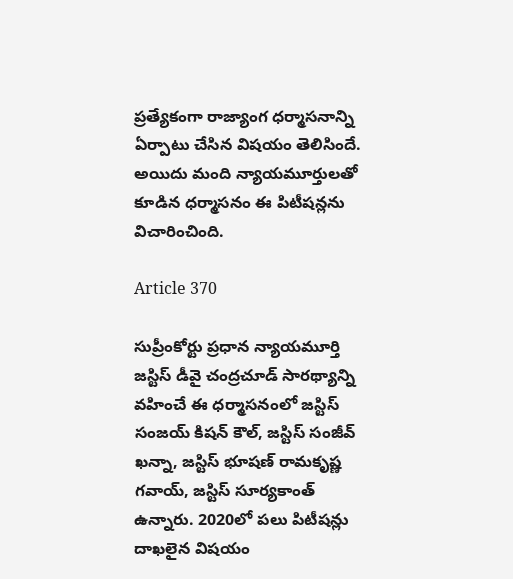ప్రత్యేకంగా రాజ్యాంగ ధర్మాసనాన్ని ఏర్పాటు చేసిన విషయం తెలిసిందే. అయిదు మంది న్యాయమూర్తులతో కూడిన ధర్మాసనం ఈ పిటీషన్లను విచారించింది.

Article 370

సుప్రీంకోర్టు ప్రధాన న్యాయమూర్తి జస్టిస్ డీవై చంద్రచూడ్ సారథ్యాన్ని వహించే ఈ ధర్మాసనంలో జస్టిస్ సంజయ్ కిషన్ కౌల్, జస్టిస్ సంజీవ్ ఖన్నా, జస్టిస్ భూషణ్ రామకృష్ణ గవాయ్, జస్టిస్ సూర్యకాంత్ ఉన్నారు. 2020లో పలు పిటీషన్లు దాఖలైన విషయం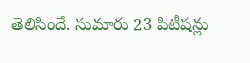తెలిసిందే. సుమారు 23 పిటీషన్లు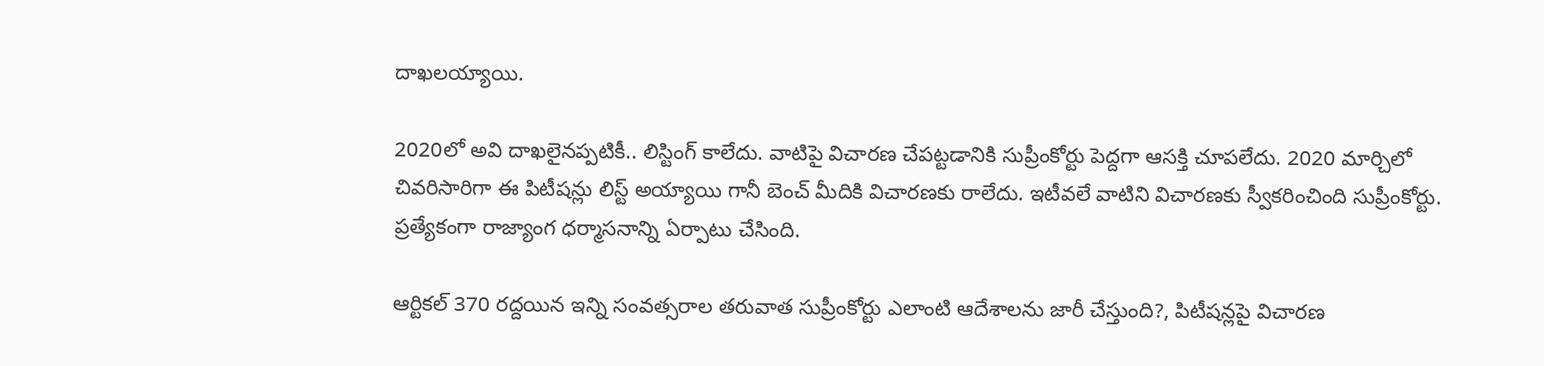దాఖలయ్యాయి.

2020లో అవి దాఖలైనప్పటికీ.. లిస్టింగ్‌ కాలేదు. వాటిపై విచారణ చేపట్టడానికి సుప్రీంకోర్టు పెద్దగా ఆసక్తి చూపలేదు. 2020 మార్చిలో చివరిసారిగా ఈ పిటీషన్లు లిస్ట్ అయ్యాయి గానీ బెంచ్ మీదికి విచారణకు రాలేదు. ఇటీవలే వాటిని విచారణకు స్వీకరించింది సుప్రీంకోర్టు. ప్రత్యేకంగా రాజ్యాంగ ధర్మాసనాన్ని ఏర్పాటు చేసింది.

ఆర్టికల్ 370 రద్దయిన ఇన్ని సంవత్సరాల తరువాత సుప్రీంకోర్టు ఎలాంటి ఆదేశాలను జారీ చేస్తుంది?, పిటీషన్లపై విచారణ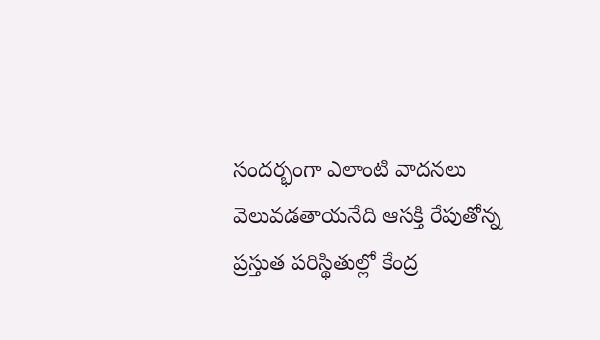సందర్భంగా ఎలాంటి వాదనలు వెలువడతాయనేది ఆసక్తి రేపుతోన్న ప్రస్తుత పరిస్థితుల్లో కేంద్ర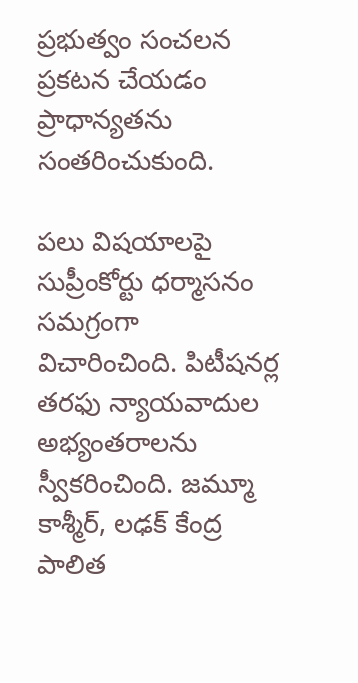ప్రభుత్వం సంచలన ప్రకటన చేయడం ప్రాధాన్యతను సంతరించుకుంది.

పలు విషయాలపై సుప్రీంకోర్టు ధర్మాసనం సమగ్రంగా విచారించింది. పిటీషనర్ల తరఫు న్యాయవాదుల అభ్యంతరాలను స్వీకరించింది. జమ్మూ కాశ్మీర్, లఢక్ కేంద్ర పాలిత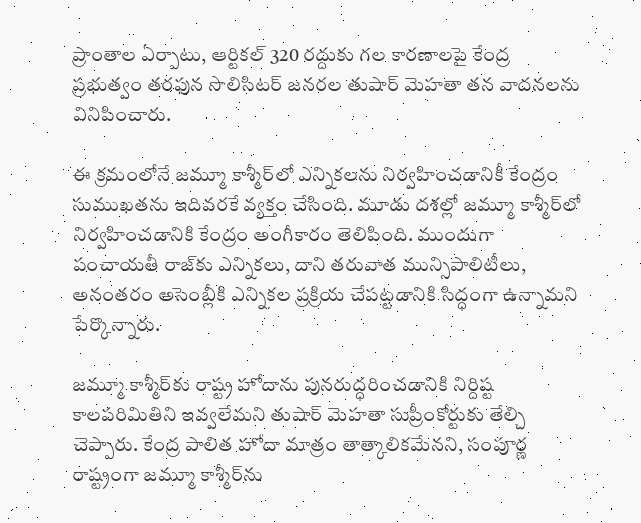ప్రాంతాల ఏర్పాటు, ఆర్టికల్ 320 రద్దుకు గల కారణాలపై కేంద్ర ప్రభుత్వం తరఫున సొలిసిటర్ జనరల తుషార్ మెహతా తన వాదనలను వినిపించారు.

ఈ క్రమంలోనే జమ్మూ కాశ్మీర్‌లో ఎన్నికలను నిర్వహించడానికీ కేంద్రం సుముఖతను ఇదివరకే వ్యక్తం చేసింది. మూడు దశల్లో జమ్మూ కాశ్మీర్‌లో నిర్వహించడానికి కేంద్రం అంగీకారం తెలిపింది. ముందుగా పంచాయతీ రాజ్‌కు ఎన్నికలు, దాని తరువాత మున్సిపాలిటీలు, అనంతరం అసెంబ్లీకి ఎన్నికల ప్రక్రియ చేపట్టడానికి సిద్ధంగా ఉన్నామని పేర్కొన్నారు.

జమ్మూ కాశ్మీర్‌కు రాష్ట్ర హోదాను పునరుద్ధరించడానికి నిర్దిష్ట కాలపరిమితిని ఇవ్వలేమని తుషార్ మెహతా సుప్రీంకోర్టుకు తేల్చి చెప్పారు. కేంద్ర పాలిత హోదా మాత్రం తాత్కాలికమేనని, సంపూర్ణ రాష్ట్రంగా జమ్మూ కాశ్మీర్‌ను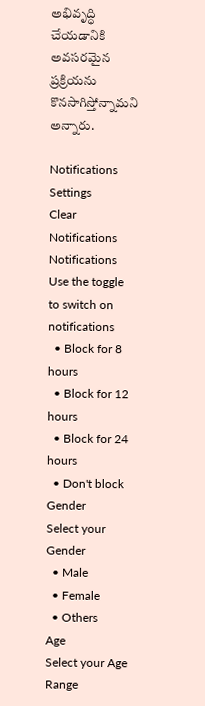అభివృద్ధి చేయడానికి అవసరమైన ప్రక్రియను కొనసాగిస్తోన్నామని అన్నారు.

Notifications
Settings
Clear Notifications
Notifications
Use the toggle to switch on notifications
  • Block for 8 hours
  • Block for 12 hours
  • Block for 24 hours
  • Don't block
Gender
Select your Gender
  • Male
  • Female
  • Others
Age
Select your Age Range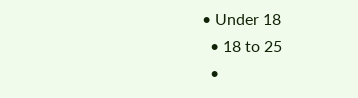• Under 18
  • 18 to 25
  •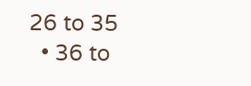26 to 35
  • 36 to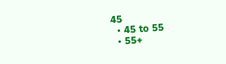45
  • 45 to 55
  • 55+